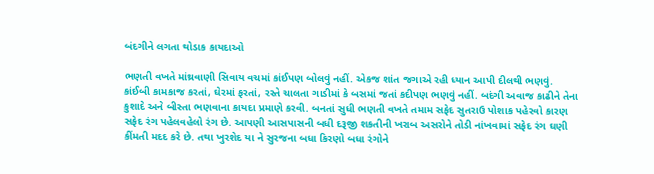બંદગીને લગતા થોડાક કાયદાઓ

ભણતી વખતે માંથ્રવાણી સિવાય વચમાં કાંઈપણ બોલવું નહીં. એકજ શાંત જગાએ રહી ધ્યાન આપી દીલથી ભણવું. કાંઈબી કામકાજ કરતાં, ઘેરમાં ફરતાં, રસ્તે ચાલતા ગાડીમાં કે બસમાં જતાં કદીપણ ભણવું નહીં. બદંગી અવાજ કાઢીને તેના કુશાદે અને બીસ્તા ભણવાના કાયદા પ્રમાણે કરવી. બનતાં સુધી ભણતી વખતે તમામ સફેદ સુતરાઉ પોશાક પહેરવો કારણ સફેદ રંગ પહેલવહેલો રંગ છે. આપણી આસપાસની બધી દરૂજી શકતીની ખરાબ અસરોને તોડી નાંખવામાં સફેદ રંગ ઘણી કીંમતી મદદ કરે છે. તથા ખુરશેદ યા ને સુરજના બધા કિરણો બધા રંગોને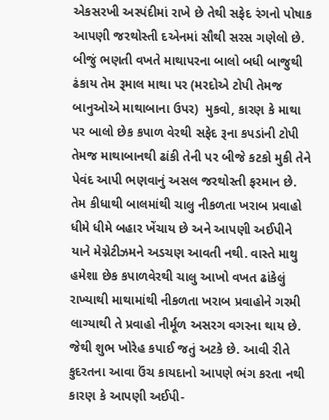એકસરખી અસ્પંદીમાં રાખે છે તેથી સફેદ રંગનો પોષાક આપણી જરથોસ્તી દએનમાં સૌથી સરસ ગણેલો છે. બીજું ભણતી વખતે માથાપરના બાલો બધી બાજુથી ઢંકાય તેમ રૂમાલ માથા પર (મરદોએ ટોપી તેમજ બાનુઓએ માથાબાના ઉપર)  મુકવો, કારણ કે માથા પર બાલો છેક કપાળ વેરથી સફેદ રૂના કપડાંની ટોપી તેમજ માથાબાનથી ઢાંકી તેની પર બીજે કટકો મુકી તેને પેવંદ આપી ભણવાનું અસલ જરથોસ્તી ફરમાન છે. તેમ કીધાથી બાલમાંથી ચાલુ નીકળતા ખરાબ પ્રવાહો ધીમે ધીમે બહાર ખેંચાય છે અને આપણી અઈપીને યાને મેગ્નેટીઝમને અડચણ આવતી નથી. વાસ્તે માથુ હમેશા છેક કપાળવેરથી ચાલુ આખો વખત ઢાંકેલું રાખ્યાથી માથામાંથી નીકળતા ખરાબ પ્રવાહોને ગરમી લાગ્યાથી તે પ્રવાહો નીર્મૂળ અસરગ વગરના થાય છે. જેથી શુભ ખોરેહ કપાઈ જતું અટકે છે. આવી રીતે કુદરતના આવા ઉંચ કાયદાનો આપણે ભંગ કરતા નથી કારણ કે આપણી અઈપી-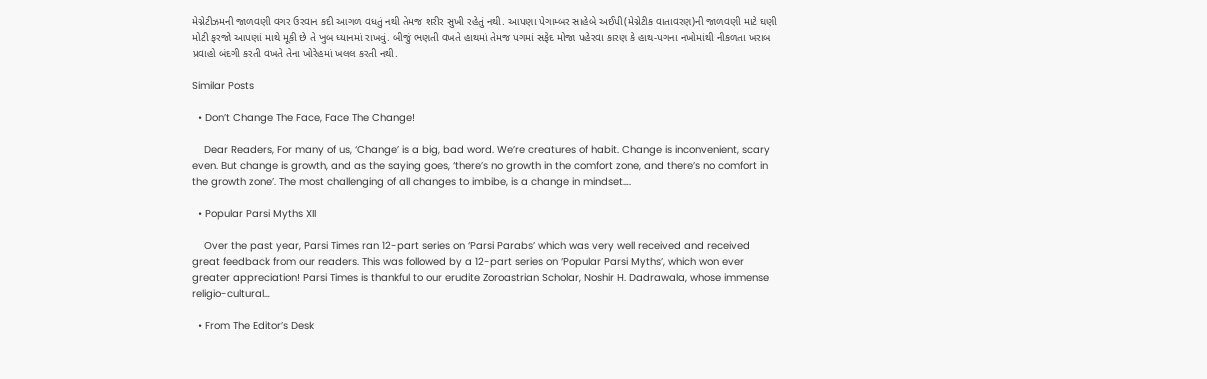મેગ્નેટીઝમની જાળવણી વગર ઉરવાન કદી આગળ વધતું નથી તેમજ શરીર સુખી રહેતું નથી. આપણા પેગામ્બર સાહેબે અઈપી(મેગ્નેટીક વાતાવરણ)ની જાળવણી માટે ઘણી મોટી ફરજો આપણાં માથે મૂકી છે તે ખુબ ધ્યાનમાં રાખવું. બીજું ભણતી વખતે હાથમાં તેમજ પગમાં સફેદ મોજા પહેરવા કારણ કે હાથ-પગના નખોમાંથી નીકળતા ખરાબ પ્રવાહો બંદગી કરતી વખતે તેના ખોરેહમાં ખલલ કરતી નથી.

Similar Posts

  • Don’t Change The Face, Face The Change!

    Dear Readers, For many of us, ‘Change’ is a big, bad word. We’re creatures of habit. Change is inconvenient, scary even. But change is growth, and as the saying goes, ‘there’s no growth in the comfort zone, and there’s no comfort in the growth zone’. The most challenging of all changes to imbibe, is a change in mindset….

  • Popular Parsi Myths XII

    Over the past year, Parsi Times ran 12-part series on ‘Parsi Parabs’ which was very well received and received great feedback from our readers. This was followed by a 12-part series on ‘Popular Parsi Myths’, which won ever greater appreciation! Parsi Times is thankful to our erudite Zoroastrian Scholar, Noshir H. Dadrawala, whose immense religio-cultural…

  • From The Editor’s Desk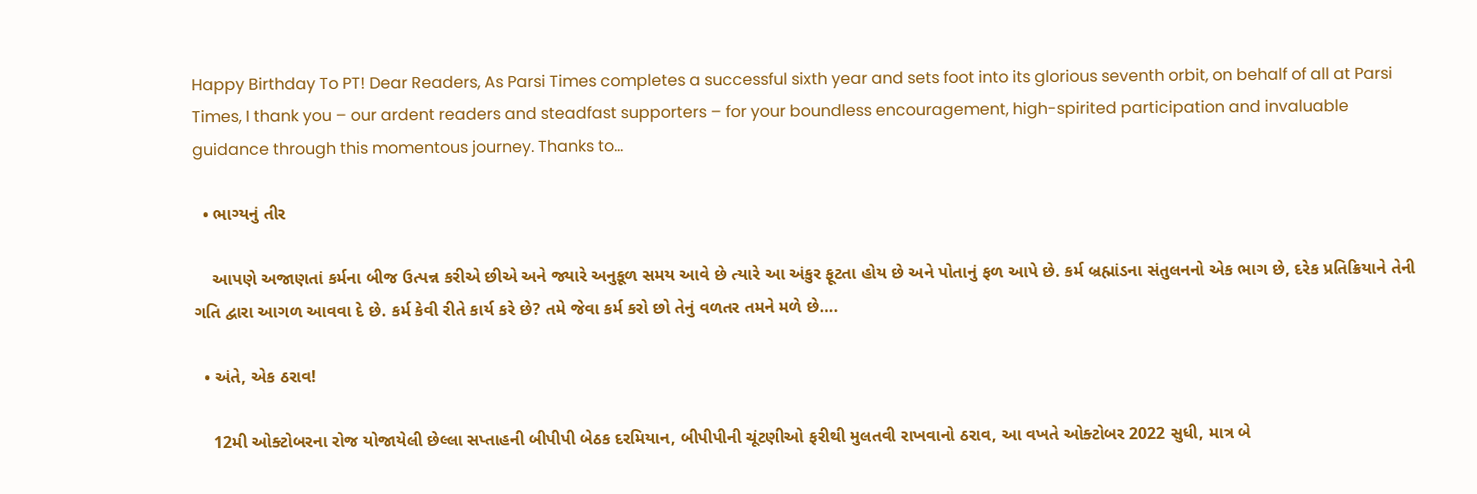Happy Birthday To PT! Dear Readers, As Parsi Times completes a successful sixth year and sets foot into its glorious seventh orbit, on behalf of all at Parsi Times, I thank you – our ardent readers and steadfast supporters – for your boundless encouragement, high-spirited participation and invaluable guidance through this momentous journey. Thanks to…

  • ભાગ્યનું તીર

    આપણે અજાણતાં કર્મના બીજ ઉત્પન્ન કરીએ છીએ અને જ્યારે અનુકૂળ સમય આવે છે ત્યારે આ અંકુર ફૂટતા હોય છે અને પોતાનું ફળ આપે છે. કર્મ બ્રહ્માંડના સંતુલનનો એક ભાગ છે, દરેક પ્રતિક્રિયાને તેની ગતિ દ્વારા આગળ આવવા દે છે. કર્મ કેવી રીતે કાર્ય કરે છે? તમે જેવા કર્મ કરો છો તેનું વળતર તમને મળે છે….

  • અંતે, એક ઠરાવ!

    12મી ઓક્ટોબરના રોજ યોજાયેલી છેલ્લા સપ્તાહની બીપીપી બેઠક દરમિયાન, બીપીપીની ચૂંટણીઓ ફરીથી મુલતવી રાખવાનો ઠરાવ, આ વખતે ઓક્ટોબર 2022 સુધી, માત્ર બે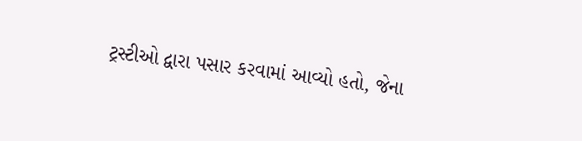ટ્રસ્ટીઓ દ્વારા પસાર કરવામાં આવ્યો હતો, જેના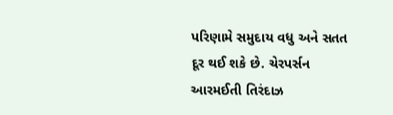પરિણામે સમુદાય વધુ અને સતત દૂર થઈ શકે છે. ચેરપર્સન આરમઈતી તિરંદાઝ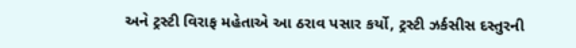અને ટ્રસ્ટી વિરાફ મહેતાએ આ ઠરાવ પસાર કર્યો, ટ્રસ્ટી ઝર્કસીસ દસ્તુરની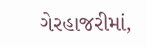ગેરહાજરીમાં,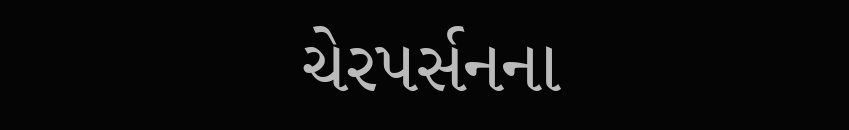ચેરપર્સનના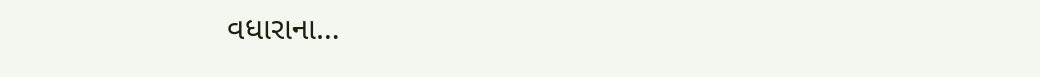વધારાના…